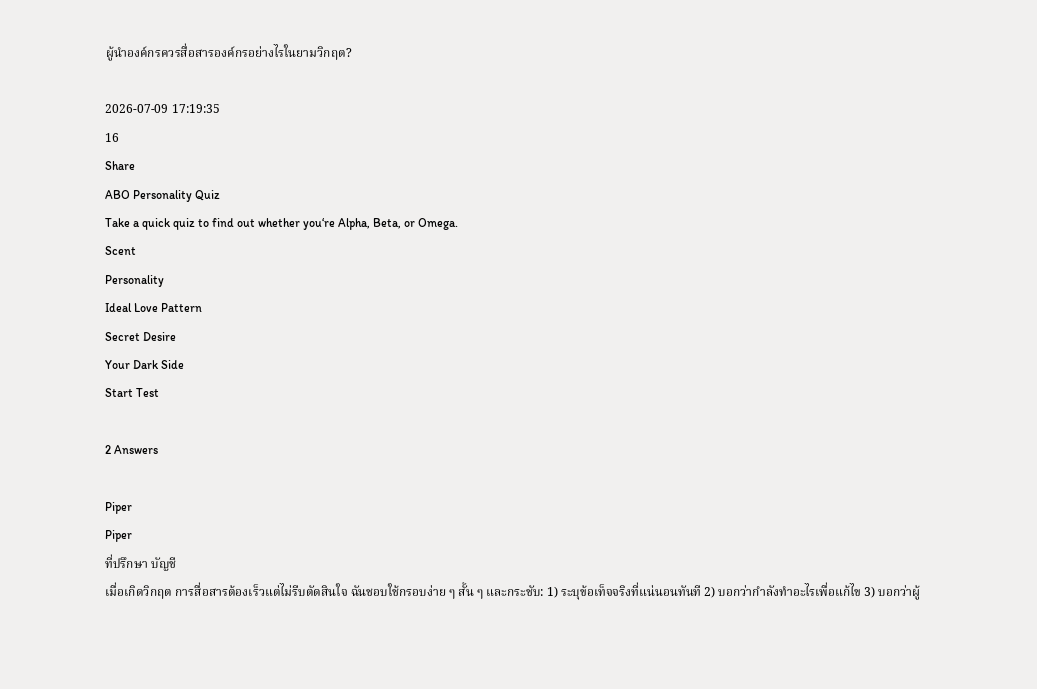ผู้นำองค์กรควรสื่อสารองค์กรอย่างไรในยามวิกฤต?

2026-07-09 17:19:35
16
Share
ABO Personality Quiz
Take a quick quiz to find out whether you‘re Alpha, Beta, or Omega.
Scent
Personality
Ideal Love Pattern
Secret Desire
Your Dark Side
Start Test

2 Answers

Piper
Piper
ที่ปรึกษา บัญชี
เมื่อเกิดวิกฤต การสื่อสารต้องเร็วแต่ไม่รีบตัดสินใจ ฉันชอบใช้กรอบง่าย ๆ สั้น ๆ และกระชับ: 1) ระบุข้อเท็จจริงที่แน่นอนทันที 2) บอกว่ากำลังทำอะไรเพื่อแก้ไข 3) บอกว่าผู้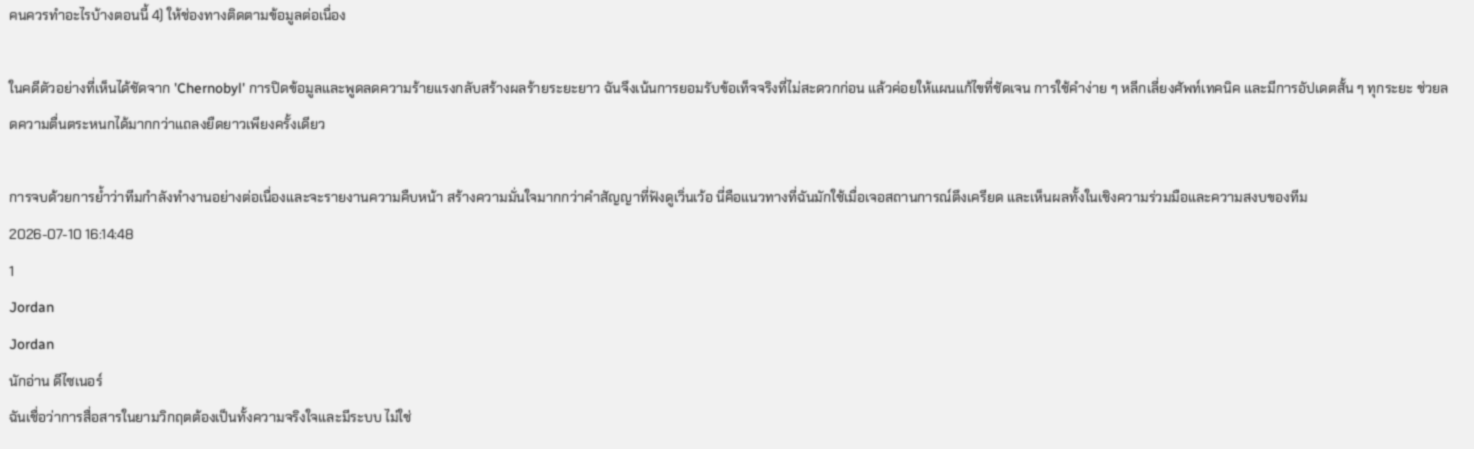คนควรทำอะไรบ้างตอนนี้ 4) ให้ช่องทางติดตามข้อมูลต่อเนื่อง

ในคดีตัวอย่างที่เห็นได้ชัดจาก 'Chernobyl' การปิดข้อมูลและพูดลดความร้ายแรงกลับสร้างผลร้ายระยะยาว ฉันจึงเน้นการยอมรับข้อเท็จจริงที่ไม่สะดวกก่อน แล้วค่อยให้แผนแก้ไขที่ชัดเจน การใช้คำง่าย ๆ หลีกเลี่ยงศัพท์เทคนิค และมีการอัปเดตสั้น ๆ ทุกระยะ ช่วยลดความตื่นตระหนกได้มากกว่าแถลงยืดยาวเพียงครั้งเดียว

การจบด้วยการย้ำว่าทีมกำลังทำงานอย่างต่อเนื่องและจะรายงานความคืบหน้า สร้างความมั่นใจมากกว่าคำสัญญาที่ฟังดูเวิ่นเว้อ นี่คือแนวทางที่ฉันมักใช้เมื่อเจอสถานการณ์ตึงเครียด และเห็นผลทั้งในเชิงความร่วมมือและความสงบของทีม
2026-07-10 16:14:48
1
Jordan
Jordan
นักอ่าน ดีไซเนอร์
ฉันเชื่อว่าการสื่อสารในยามวิกฤตต้องเป็นทั้งความจริงใจและมีระบบ ไม่ใช่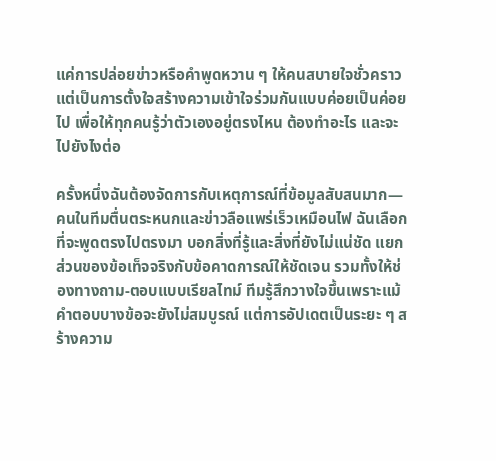แค่การปล่อยข่าวหรือคำพูดหวาน ๆ ให้คนสบายใจชั่วคราว แต่เป็นการตั้งใจสร้างความเข้าใจร่วมกันแบบค่อยเป็นค่อยไป เพื่อให้ทุกคนรู้ว่าตัวเองอยู่ตรงไหน ต้องทำอะไร และจะไปยังไงต่อ

ครั้งหนึ่งฉันต้องจัดการกับเหตุการณ์ที่ข้อมูลสับสนมาก—คนในทีมตื่นตระหนกและข่าวลือแพร่เร็วเหมือนไฟ ฉันเลือกที่จะพูดตรงไปตรงมา บอกสิ่งที่รู้และสิ่งที่ยังไม่แน่ชัด แยกส่วนของข้อเท็จจริงกับข้อคาดการณ์ให้ชัดเจน รวมทั้งให้ช่องทางถาม-ตอบแบบเรียลไทม์ ทีมรู้สึกวางใจขึ้นเพราะแม้คำตอบบางข้อจะยังไม่สมบูรณ์ แต่การอัปเดตเป็นระยะ ๆ สร้างความ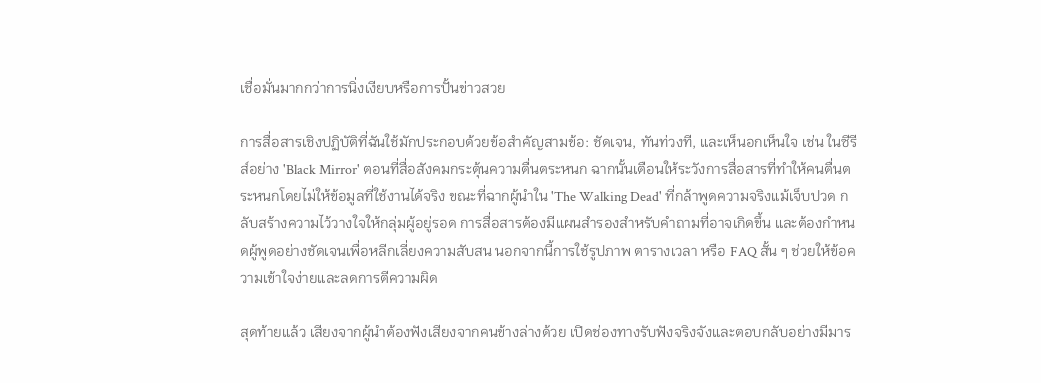เชื่อมั่นมากกว่าการนิ่งเงียบหรือการปั้นข่าวสวย

การสื่อสารเชิงปฏิบัติที่ฉันใช้มักประกอบด้วยข้อสำคัญสามข้อ: ชัดเจน, ทันท่วงที, และเห็นอกเห็นใจ เช่น ในซีรีส์อย่าง 'Black Mirror' ตอนที่สื่อสังคมกระตุ้นความตื่นตระหนก ฉากนั้นเตือนให้ระวังการสื่อสารที่ทำให้คนตื่นตระหนกโดยไม่ให้ข้อมูลที่ใช้งานได้จริง ขณะที่ฉากผู้นำใน 'The Walking Dead' ที่กล้าพูดความจริงแม้เจ็บปวด กลับสร้างความไว้วางใจให้กลุ่มผู้อยู่รอด การสื่อสารต้องมีแผนสำรองสำหรับคำถามที่อาจเกิดขึ้น และต้องกำหนดผู้พูดอย่างชัดเจนเพื่อหลีกเลี่ยงความสับสน นอกจากนี้การใช้รูปภาพ ตารางเวลา หรือ FAQ สั้น ๆ ช่วยให้ข้อความเข้าใจง่ายและลดการตีความผิด

สุดท้ายแล้ว เสียงจากผู้นำต้องฟังเสียงจากคนข้างล่างด้วย เปิดช่องทางรับฟังจริงจังและตอบกลับอย่างมีมาร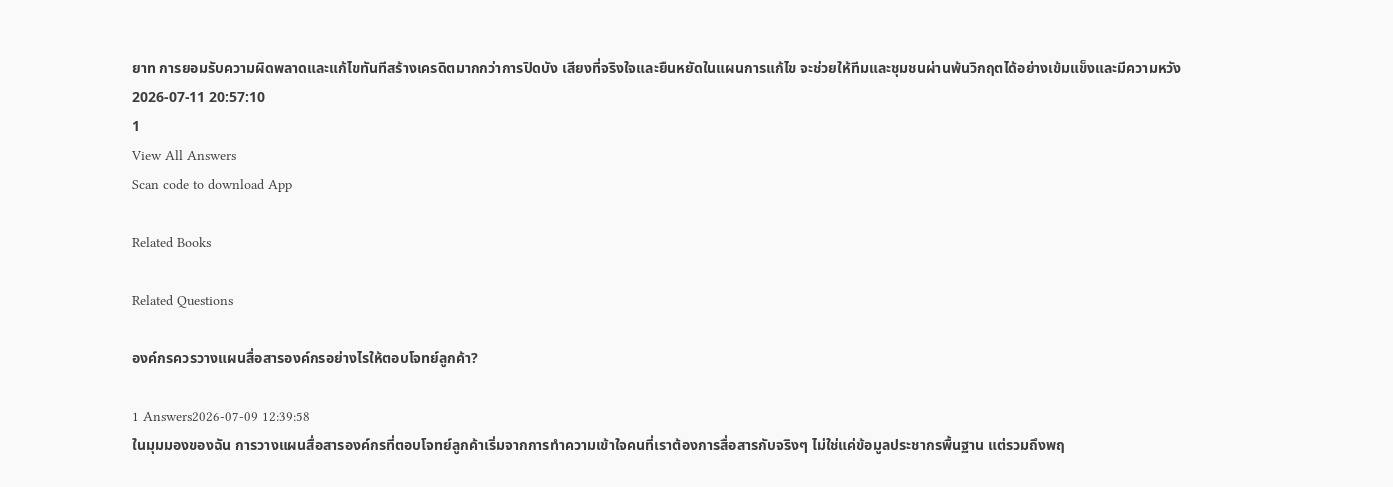ยาท การยอมรับความผิดพลาดและแก้ไขทันทีสร้างเครดิตมากกว่าการปิดบัง เสียงที่จริงใจและยืนหยัดในแผนการแก้ไข จะช่วยให้ทีมและชุมชนผ่านพ้นวิกฤตได้อย่างเข้มแข็งและมีความหวัง
2026-07-11 20:57:10
1
View All Answers
Scan code to download App

Related Books

Related Questions

องค์กรควรวางแผนสื่อสารองค์กรอย่างไรให้ตอบโจทย์ลูกค้า?

1 Answers2026-07-09 12:39:58
ในมุมมองของฉัน การวางแผนสื่อสารองค์กรที่ตอบโจทย์ลูกค้าเริ่มจากการทำความเข้าใจคนที่เราต้องการสื่อสารกับจริงๆ ไม่ใช่แค่ข้อมูลประชากรพื้นฐาน แต่รวมถึงพฤ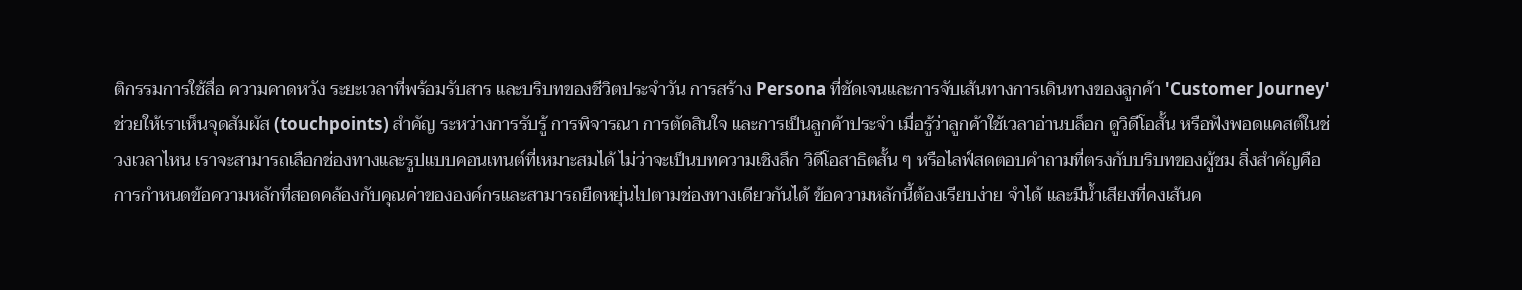ติกรรมการใช้สื่อ ความคาดหวัง ระยะเวลาที่พร้อมรับสาร และบริบทของชีวิตประจำวัน การสร้าง Persona ที่ชัดเจนและการจับเส้นทางการเดินทางของลูกค้า 'Customer Journey' ช่วยให้เราเห็นจุดสัมผัส (touchpoints) สำคัญ ระหว่างการรับรู้ การพิจารณา การตัดสินใจ และการเป็นลูกค้าประจำ เมื่อรู้ว่าลูกค้าใช้เวลาอ่านบล็อก ดูวิดีโอสั้น หรือฟังพอดแคสต์ในช่วงเวลาไหน เราจะสามารถเลือกช่องทางและรูปแบบคอนเทนต์ที่เหมาะสมได้ ไม่ว่าจะเป็นบทความเชิงลึก วิดีโอสาธิตสั้น ๆ หรือไลฟ์สดตอบคำถามที่ตรงกับบริบทของผู้ชม สิ่งสำคัญคือการกำหนดข้อความหลักที่สอดคล้องกับคุณค่าขององค์กรและสามารถยืดหยุ่นไปตามช่องทางเดียวกันได้ ข้อความหลักนี้ต้องเรียบง่าย จำได้ และมีน้ำเสียงที่คงเส้นค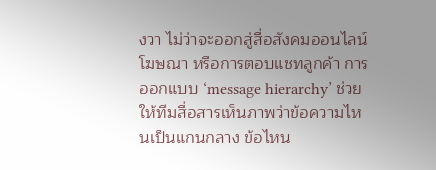งวา ไม่ว่าจะออกสู่สื่อสังคมออนไลน์ โฆษณา หรือการตอบแชทลูกค้า การออกแบบ ‘message hierarchy’ ช่วยให้ทีมสื่อสารเห็นภาพว่าข้อความไหนเป็นแกนกลาง ข้อไหน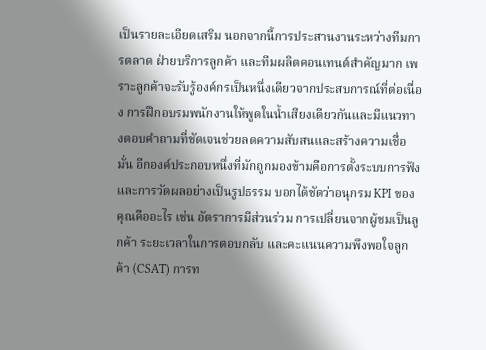เป็นรายละเอียดเสริม นอกจากนี้การประสานงานระหว่างทีมการตลาด ฝ่ายบริการลูกค้า และทีมผลิตคอนเทนต์สำคัญมาก เพราะลูกค้าจะรับรู้องค์กรเป็นหนึ่งเดียวจากประสบการณ์ที่ต่อเนื่อง การฝึกอบรมพนักงานให้พูดในน้ำเสียงเดียวกันและมีแนวทางตอบคำถามที่ชัดเจนช่วยลดความสับสนและสร้างความเชื่อมั่น อีกองค์ประกอบหนึ่งที่มักถูกมองข้ามคือการตั้งระบบการฟังและการวัดผลอย่างเป็นรูปธรรม บอกได้ชัดว่าอนุกรม KPI ของคุณคืออะไร เช่น อัตราการมีส่วนร่วม การเปลี่ยนจากผู้ชมเป็นลูกค้า ระยะเวลาในการตอบกลับ และคะแนนความพึงพอใจลูกค้า (CSAT) การท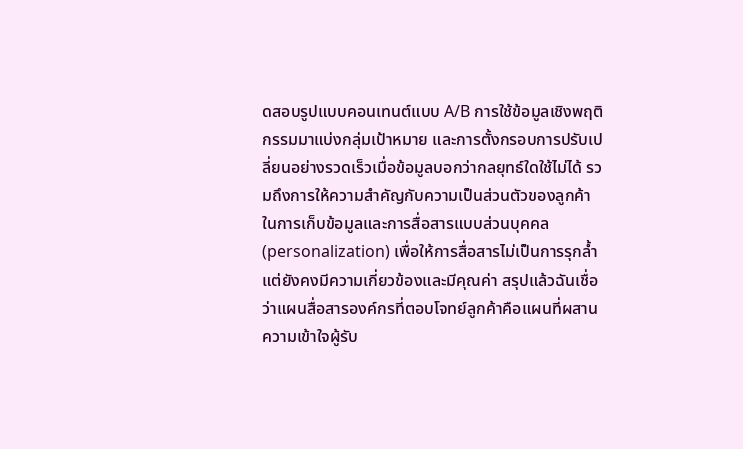ดสอบรูปแบบคอนเทนต์แบบ A/B การใช้ข้อมูลเชิงพฤติกรรมมาแบ่งกลุ่มเป้าหมาย และการตั้งกรอบการปรับเปลี่ยนอย่างรวดเร็วเมื่อข้อมูลบอกว่ากลยุทธ์ใดใช้ไม่ได้ รวมถึงการให้ความสำคัญกับความเป็นส่วนตัวของลูกค้าในการเก็บข้อมูลและการสื่อสารแบบส่วนบุคคล (personalization) เพื่อให้การสื่อสารไม่เป็นการรุกล้ำ แต่ยังคงมีความเกี่ยวข้องและมีคุณค่า สรุปแล้วฉันเชื่อว่าแผนสื่อสารองค์กรที่ตอบโจทย์ลูกค้าคือแผนที่ผสานความเข้าใจผู้รับ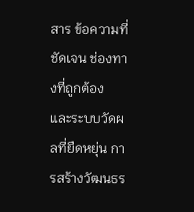สาร ข้อความที่ชัดเจน ช่องทางที่ถูกต้อง และระบบวัดผลที่ยืดหยุ่น การสร้างวัฒนธร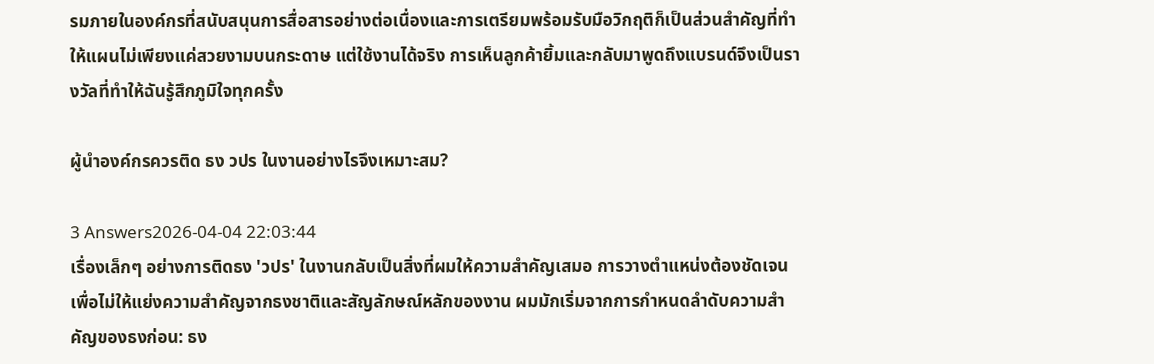รมภายในองค์กรที่สนับสนุนการสื่อสารอย่างต่อเนื่องและการเตรียมพร้อมรับมือวิกฤติก็เป็นส่วนสำคัญที่ทำให้แผนไม่เพียงแค่สวยงามบนกระดาษ แต่ใช้งานได้จริง การเห็นลูกค้ายิ้มและกลับมาพูดถึงแบรนด์จึงเป็นรางวัลที่ทำให้ฉันรู้สึกภูมิใจทุกครั้ง

ผู้นำองค์กรควรติด ธง วปร ในงานอย่างไรจึงเหมาะสม?

3 Answers2026-04-04 22:03:44
เรื่องเล็กๆ อย่างการติดธง 'วปร' ในงานกลับเป็นสิ่งที่ผมให้ความสำคัญเสมอ การวางตำแหน่งต้องชัดเจนเพื่อไม่ให้แย่งความสำคัญจากธงชาติและสัญลักษณ์หลักของงาน ผมมักเริ่มจากการกำหนดลำดับความสำคัญของธงก่อน: ธง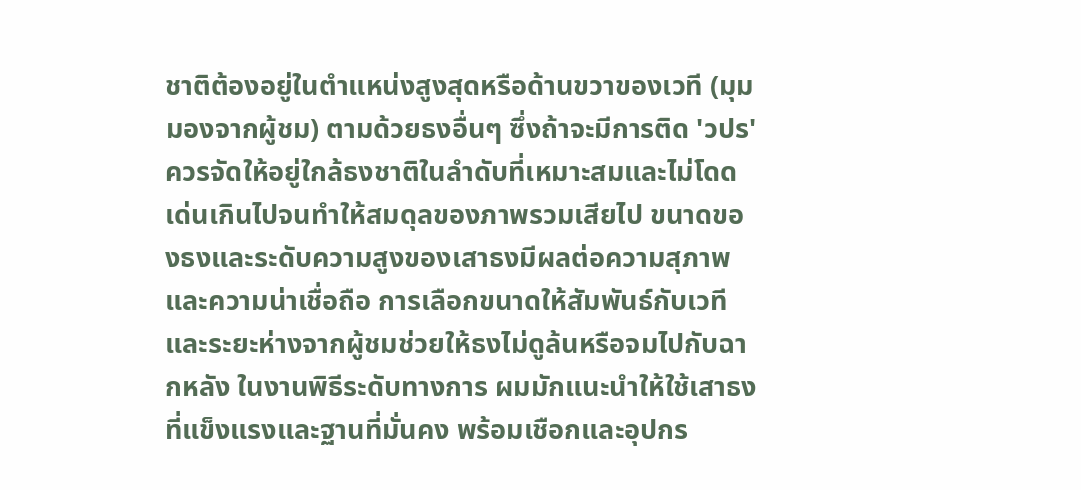ชาติต้องอยู่ในตำแหน่งสูงสุดหรือด้านขวาของเวที (มุมมองจากผู้ชม) ตามด้วยธงอื่นๆ ซึ่งถ้าจะมีการติด 'วปร' ควรจัดให้อยู่ใกล้ธงชาติในลำดับที่เหมาะสมและไม่โดดเด่นเกินไปจนทำให้สมดุลของภาพรวมเสียไป ขนาดของธงและระดับความสูงของเสาธงมีผลต่อความสุภาพและความน่าเชื่อถือ การเลือกขนาดให้สัมพันธ์กับเวทีและระยะห่างจากผู้ชมช่วยให้ธงไม่ดูล้นหรือจมไปกับฉากหลัง ในงานพิธีระดับทางการ ผมมักแนะนำให้ใช้เสาธงที่แข็งแรงและฐานที่มั่นคง พร้อมเชือกและอุปกร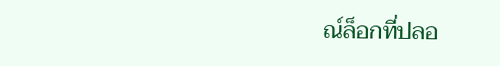ณ์ล็อกที่ปลอ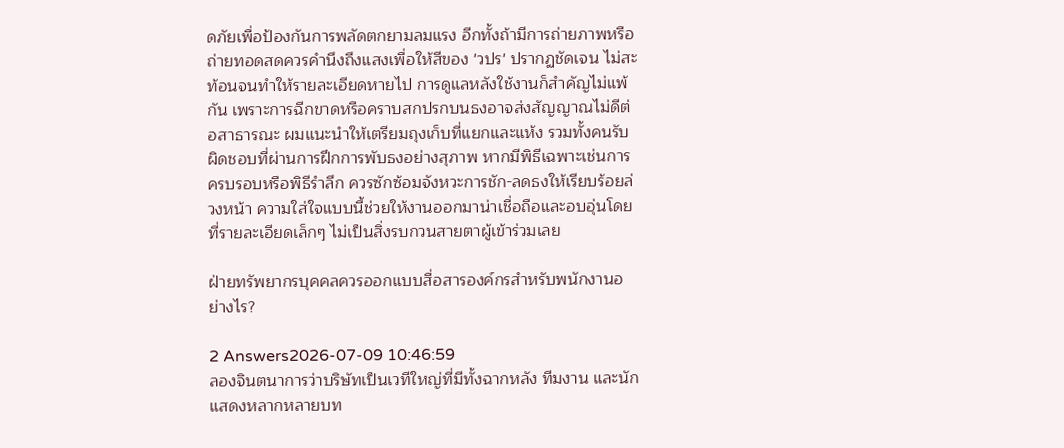ดภัยเพื่อป้องกันการพลัดตกยามลมแรง อีกทั้งถ้ามีการถ่ายภาพหรือถ่ายทอดสดควรคำนึงถึงแสงเพื่อให้สีของ 'วปร' ปรากฏชัดเจน ไม่สะท้อนจนทำให้รายละเอียดหายไป การดูแลหลังใช้งานก็สำคัญไม่แพ้กัน เพราะการฉีกขาดหรือคราบสกปรกบนธงอาจส่งสัญญาณไม่ดีต่อสาธารณะ ผมแนะนำให้เตรียมถุงเก็บที่แยกและแห้ง รวมทั้งคนรับผิดชอบที่ผ่านการฝึกการพับธงอย่างสุภาพ หากมีพิธีเฉพาะเช่นการครบรอบหรือพิธีรำลึก ควรซักซ้อมจังหวะการชัก-ลดธงให้เรียบร้อยล่วงหน้า ความใส่ใจแบบนี้ช่วยให้งานออกมาน่าเชื่อถือและอบอุ่นโดยที่รายละเอียดเล็กๆ ไม่เป็นสิ่งรบกวนสายตาผู้เข้าร่วมเลย

ฝ่ายทรัพยากรบุคคลควรออกแบบสื่อสารองค์กรสำหรับพนักงานอย่างไร?

2 Answers2026-07-09 10:46:59
ลองจินตนาการว่าบริษัทเป็นเวทีใหญ่ที่มีทั้งฉากหลัง ทีมงาน และนักแสดงหลากหลายบท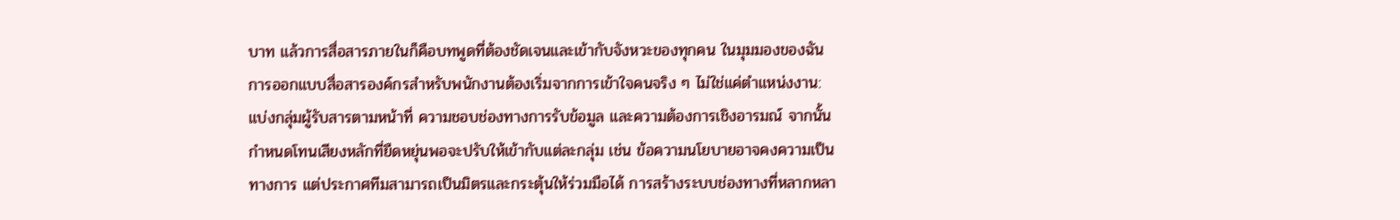บาท แล้วการสื่อสารภายในก็คือบทพูดที่ต้องชัดเจนและเข้ากับจังหวะของทุกคน ในมุมมองของฉัน การออกแบบสื่อสารองค์กรสำหรับพนักงานต้องเริ่มจากการเข้าใจคนจริง ๆ ไม่ใช่แค่ตำแหน่งงาน: แบ่งกลุ่มผู้รับสารตามหน้าที่ ความชอบช่องทางการรับข้อมูล และความต้องการเชิงอารมณ์ จากนั้นกำหนดโทนเสียงหลักที่ยืดหยุ่นพอจะปรับให้เข้ากับแต่ละกลุ่ม เช่น ข้อความนโยบายอาจคงความเป็นทางการ แต่ประกาศทีมสามารถเป็นมิตรและกระตุ้นให้ร่วมมือได้ การสร้างระบบช่องทางที่หลากหลา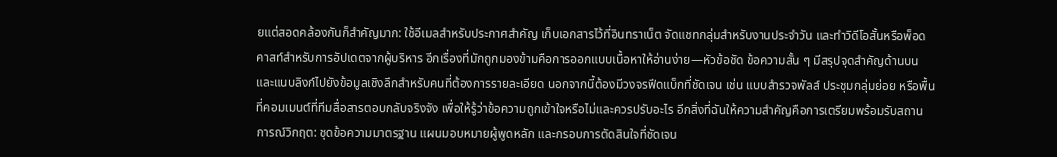ยแต่สอดคล้องกันก็สำคัญมาก: ใช้อีเมลสำหรับประกาศสำคัญ เก็บเอกสารไว้ที่อินทราเน็ต จัดแชทกลุ่มสำหรับงานประจำวัน และทำวิดีโอสั้นหรือพ็อดคาสท์สำหรับการอัปเดตจากผู้บริหาร อีกเรื่องที่มักถูกมองข้ามคือการออกแบบเนื้อหาให้อ่านง่าย—หัวข้อชัด ข้อความสั้น ๆ มีสรุปจุดสำคัญด้านบน และแนบลิงก์ไปยังข้อมูลเชิงลึกสำหรับคนที่ต้องการรายละเอียด นอกจากนี้ต้องมีวงจรฟีดแบ็กที่ชัดเจน เช่น แบบสำรวจพัลส์ ประชุมกลุ่มย่อย หรือพื้นที่คอมเมนต์ที่ทีมสื่อสารตอบกลับจริงจัง เพื่อให้รู้ว่าข้อความถูกเข้าใจหรือไม่และควรปรับอะไร อีกสิ่งที่ฉันให้ความสำคัญคือการเตรียมพร้อมรับสถานการณ์วิกฤต: ชุดข้อความมาตรฐาน แผนมอบหมายผู้พูดหลัก และกรอบการตัดสินใจที่ชัดเจน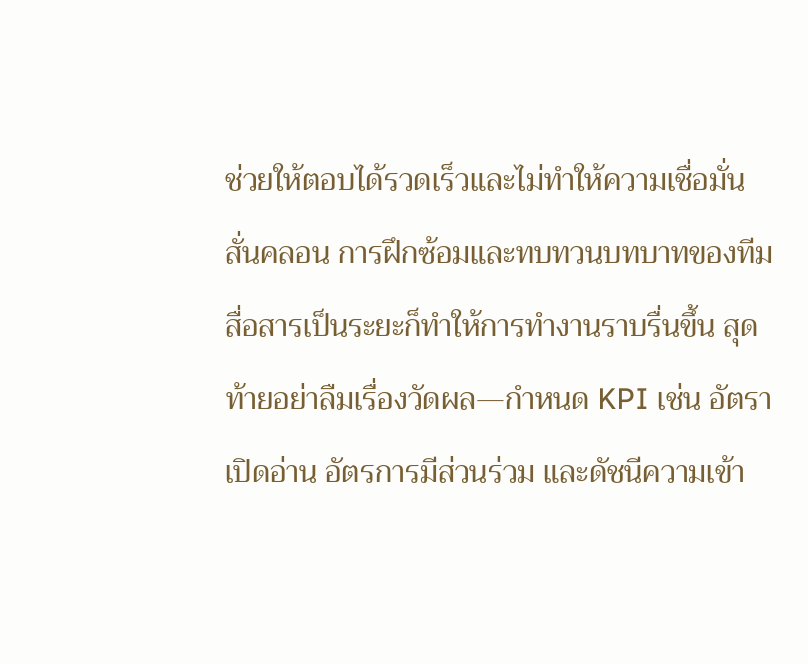ช่วยให้ตอบได้รวดเร็วและไม่ทำให้ความเชื่อมั่นสั่นคลอน การฝึกซ้อมและทบทวนบทบาทของทีมสื่อสารเป็นระยะก็ทำให้การทำงานราบรื่นขึ้น สุดท้ายอย่าลืมเรื่องวัดผล—กำหนด KPI เช่น อัตราเปิดอ่าน อัตรการมีส่วนร่วม และดัชนีความเข้า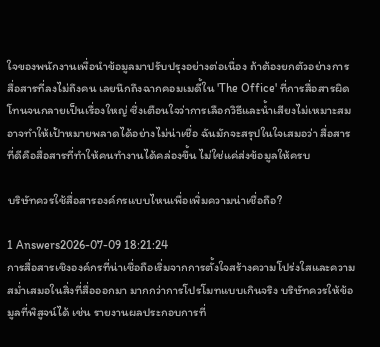ใจของพนักงานเพื่อนำข้อมูลมาปรับปรุงอย่างต่อเนื่อง ถ้าต้องยกตัวอย่างการสื่อสารที่ลงไม่ถึงคน เลยนึกถึงฉากคอมเมดี้ใน 'The Office' ที่การสื่อสารผิดโทนจนกลายเป็นเรื่องใหญ่ ซึ่งเตือนใจว่าการเลือกวิธีและน้ำเสียงไม่เหมาะสมอาจทำให้เป้าหมายพลาดได้อย่างไม่น่าเชื่อ ฉันมักจะสรุปในใจเสมอว่า สื่อสารที่ดีคือสื่อสารที่ทำให้คนทำงานได้คล่องขึ้น ไม่ใช่แค่ส่งข้อมูลให้ครบ

บริษัทควรใช้สื่อสารองค์กรแบบไหนเพื่อเพิ่มความน่าเชื่อถือ?

1 Answers2026-07-09 18:21:24
การสื่อสารเชิงองค์กรที่น่าเชื่อถือเริ่มจากการตั้งใจสร้างความโปร่งใสและความสม่ำเสมอในสิ่งที่สื่อออกมา มากกว่าการโปรโมทแบบเกินจริง บริษัทควรให้ข้อมูลที่พิสูจน์ได้ เช่น รายงานผลประกอบการที่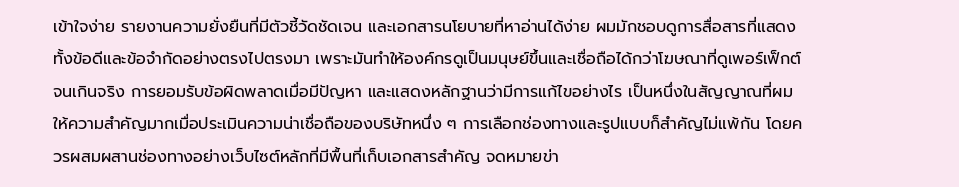เข้าใจง่าย รายงานความยั่งยืนที่มีตัวชี้วัดชัดเจน และเอกสารนโยบายที่หาอ่านได้ง่าย ผมมักชอบดูการสื่อสารที่แสดงทั้งข้อดีและข้อจำกัดอย่างตรงไปตรงมา เพราะมันทำให้องค์กรดูเป็นมนุษย์ขึ้นและเชื่อถือได้กว่าโฆษณาที่ดูเพอร์เฟ็กต์จนเกินจริง การยอมรับข้อผิดพลาดเมื่อมีปัญหา และแสดงหลักฐานว่ามีการแก้ไขอย่างไร เป็นหนึ่งในสัญญาณที่ผมให้ความสำคัญมากเมื่อประเมินความน่าเชื่อถือของบริษัทหนึ่ง ๆ การเลือกช่องทางและรูปแบบก็สำคัญไม่แพ้กัน โดยควรผสมผสานช่องทางอย่างเว็บไซต์หลักที่มีพื้นที่เก็บเอกสารสำคัญ จดหมายข่า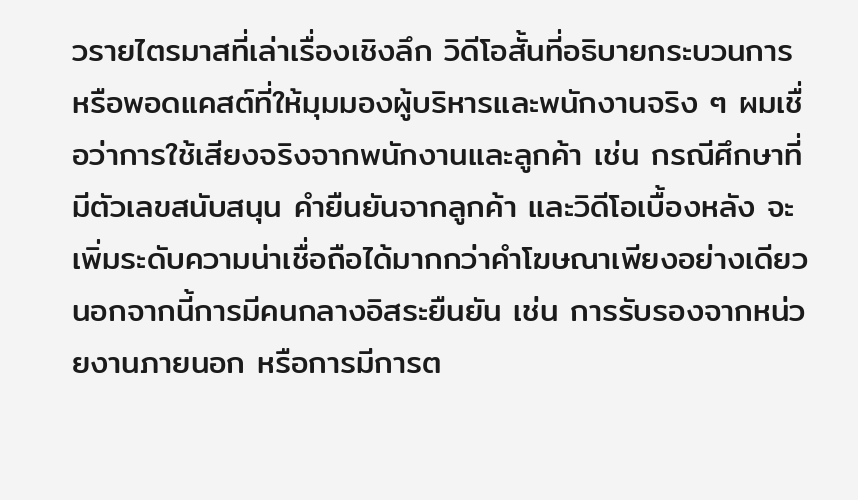วรายไตรมาสที่เล่าเรื่องเชิงลึก วิดีโอสั้นที่อธิบายกระบวนการ หรือพอดแคสต์ที่ให้มุมมองผู้บริหารและพนักงานจริง ๆ ผมเชื่อว่าการใช้เสียงจริงจากพนักงานและลูกค้า เช่น กรณีศึกษาที่มีตัวเลขสนับสนุน คำยืนยันจากลูกค้า และวิดีโอเบื้องหลัง จะเพิ่มระดับความน่าเชื่อถือได้มากกว่าคำโฆษณาเพียงอย่างเดียว นอกจากนี้การมีคนกลางอิสระยืนยัน เช่น การรับรองจากหน่วยงานภายนอก หรือการมีการต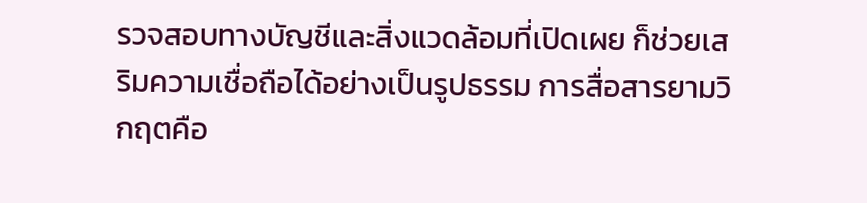รวจสอบทางบัญชีและสิ่งแวดล้อมที่เปิดเผย ก็ช่วยเสริมความเชื่อถือได้อย่างเป็นรูปธรรม การสื่อสารยามวิกฤตคือ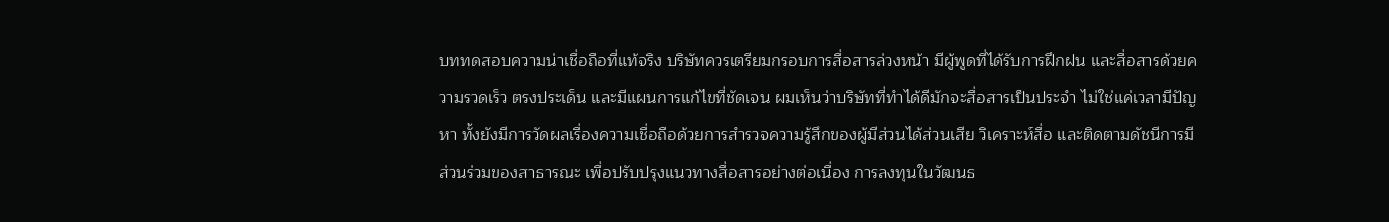บททดสอบความน่าเชื่อถือที่แท้จริง บริษัทควรเตรียมกรอบการสื่อสารล่วงหน้า มีผู้พูดที่ได้รับการฝึกฝน และสื่อสารด้วยความรวดเร็ว ตรงประเด็น และมีแผนการแก้ไขที่ชัดเจน ผมเห็นว่าบริษัทที่ทำได้ดีมักจะสื่อสารเป็นประจำ ไม่ใช่แค่เวลามีปัญหา ทั้งยังมีการวัดผลเรื่องความเชื่อถือด้วยการสำรวจความรู้สึกของผู้มีส่วนได้ส่วนเสีย วิเคราะห์สื่อ และติดตามดัชนีการมีส่วนร่วมของสาธารณะ เพื่อปรับปรุงแนวทางสื่อสารอย่างต่อเนื่อง การลงทุนในวัฒนธ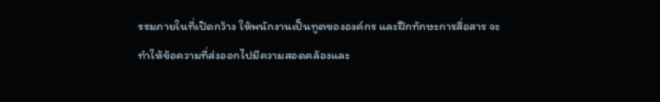รรมภายในที่เปิดกว้าง ให้พนักงานเป็นทูตขององค์กร และฝึกทักษะการสื่อสาร จะทำให้ข้อความที่ส่งออกไปมีความสอดคล้องและ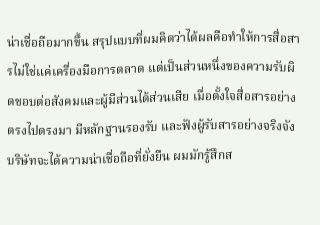น่าเชื่อถือมากขึ้น สรุปแบบที่ผมคิดว่าได้ผลคือทำให้การสื่อสารไม่ใช่แค่เครื่องมือการตลาด แต่เป็นส่วนหนึ่งของความรับผิดชอบต่อสังคมและผู้มีส่วนได้ส่วนเสีย เมื่อตั้งใจสื่อสารอย่างตรงไปตรงมา มีหลักฐานรองรับ และฟังผู้รับสารอย่างจริงจัง บริษัทจะได้ความน่าเชื่อถือที่ยั่งยืน ผมมักรู้สึกส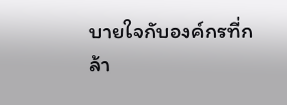บายใจกับองค์กรที่กล้า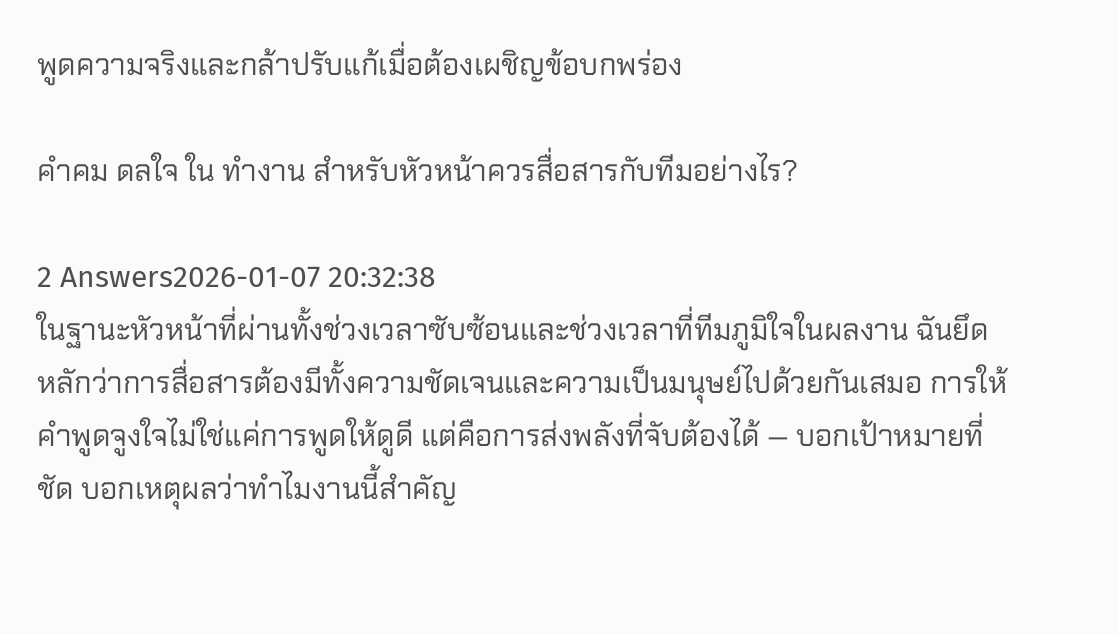พูดความจริงและกล้าปรับแก้เมื่อต้องเผชิญข้อบกพร่อง

คำคม ดลใจ ใน ทำงาน สำหรับหัวหน้าควรสื่อสารกับทีมอย่างไร?

2 Answers2026-01-07 20:32:38
ในฐานะหัวหน้าที่ผ่านทั้งช่วงเวลาซับซ้อนและช่วงเวลาที่ทีมภูมิใจในผลงาน ฉันยึดหลักว่าการสื่อสารต้องมีทั้งความชัดเจนและความเป็นมนุษย์ไปด้วยกันเสมอ การให้คำพูดจูงใจไม่ใช่แค่การพูดให้ดูดี แต่คือการส่งพลังที่จับต้องได้ — บอกเป้าหมายที่ชัด บอกเหตุผลว่าทำไมงานนี้สำคัญ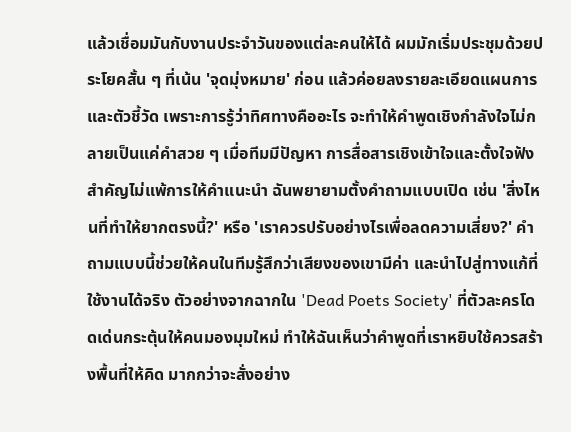แล้วเชื่อมมันกับงานประจำวันของแต่ละคนให้ได้ ผมมักเริ่มประชุมด้วยประโยคสั้น ๆ ที่เน้น 'จุดมุ่งหมาย' ก่อน แล้วค่อยลงรายละเอียดแผนการและตัวชี้วัด เพราะการรู้ว่าทิศทางคืออะไร จะทำให้คำพูดเชิงกำลังใจไม่กลายเป็นแค่คำสวย ๆ เมื่อทีมมีปัญหา การสื่อสารเชิงเข้าใจและตั้งใจฟังสำคัญไม่แพ้การให้คําแนะนํา ฉันพยายามตั้งคำถามแบบเปิด เช่น 'สิ่งไหนที่ทำให้ยากตรงนี้?' หรือ 'เราควรปรับอย่างไรเพื่อลดความเสี่ยง?' คำถามแบบนี้ช่วยให้คนในทีมรู้สึกว่าเสียงของเขามีค่า และนำไปสู่ทางแก้ที่ใช้งานได้จริง ตัวอย่างจากฉากใน 'Dead Poets Society' ที่ตัวละครโดดเด่นกระตุ้นให้คนมองมุมใหม่ ทำให้ฉันเห็นว่าคำพูดที่เราหยิบใช้ควรสร้างพื้นที่ให้คิด มากกว่าจะสั่งอย่าง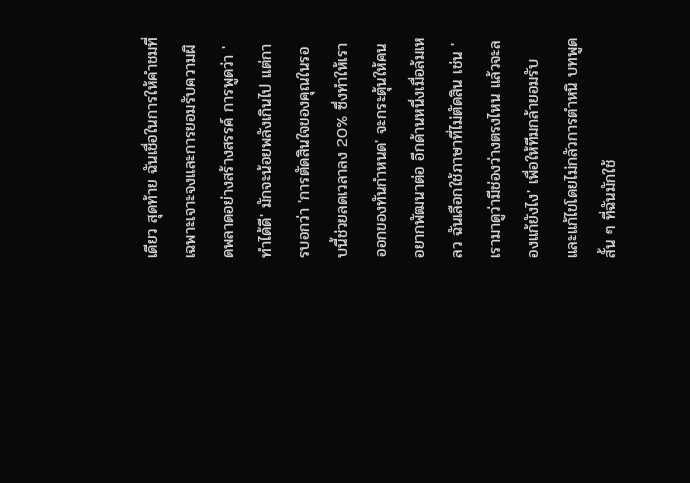เดียว สุดท้าย ฉันเชื่อในการให้คำชมที่เฉพาะเจาะจงและการยอมรับความผิดพลาดอย่างสร้างสรรค์ การพูดว่า 'ทำได้ดี' มักจะน้อยพลังเกินไป แต่การบอกว่า 'การตัดสินใจของคุณในรอบนี้ช่วยลดเวลาลง 20% ซึ่งทำให้เราออกของทันกำหนด' จะกระตุ้นให้คนอยากพัฒนาต่อ อีกด้านหนึ่งเมื่อล้มเหลว ฉันเลือกใช้ภาษาที่ไม่ตัดสิน เช่น 'เรามาดูว่ามีช่องว่างตรงไหน แล้วจะลองแก้ยังไง' เพื่อให้ทีมกล้ายอมรับและแก้ไขโดยไม่กลัวการตำหนิ บทพูดสั้น ๆ ที่ฉันมักใช้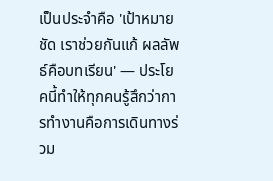เป็นประจำคือ 'เป้าหมายชัด เราช่วยกันแก้ ผลลัพธ์คือบทเรียน' — ประโยคนี้ทำให้ทุกคนรู้สึกว่าการทำงานคือการเดินทางร่วม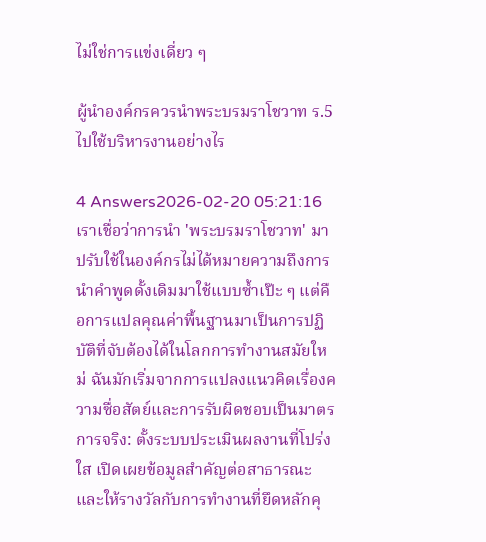ไม่ใช่การแข่งเดี่ยว ๆ

ผู้นำองค์กรควรนำพระบรมราโชวาท ร.5 ไปใช้บริหารงานอย่างไร

4 Answers2026-02-20 05:21:16
เราเชื่อว่าการนำ 'พระบรมราโชวาท' มาปรับใช้ในองค์กรไม่ได้หมายความถึงการนำคำพูดดั้งเดิมมาใช้แบบซ้ำเป๊ะ ๆ แต่คือการแปลคุณค่าพื้นฐานมาเป็นการปฏิบัติที่จับต้องได้ในโลกการทำงานสมัยใหม่ ฉันมักเริ่มจากการแปลงแนวคิดเรื่องความซื่อสัตย์และการรับผิดชอบเป็นมาตรการจริง: ตั้งระบบประเมินผลงานที่โปร่งใส เปิดเผยข้อมูลสำคัญต่อสาธารณะ และให้รางวัลกับการทำงานที่ยึดหลักคุ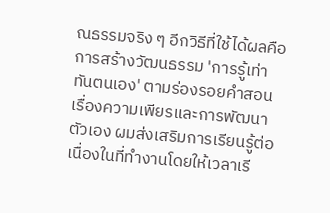ณธรรมจริง ๆ อีกวิธีที่ใช้ได้ผลคือการสร้างวัฒนธรรม 'การรู้เท่าทันตนเอง' ตามร่องรอยคำสอนเรื่องความเพียรและการพัฒนาตัวเอง ผมส่งเสริมการเรียนรู้ต่อเนื่องในที่ทำงานโดยให้เวลาเรี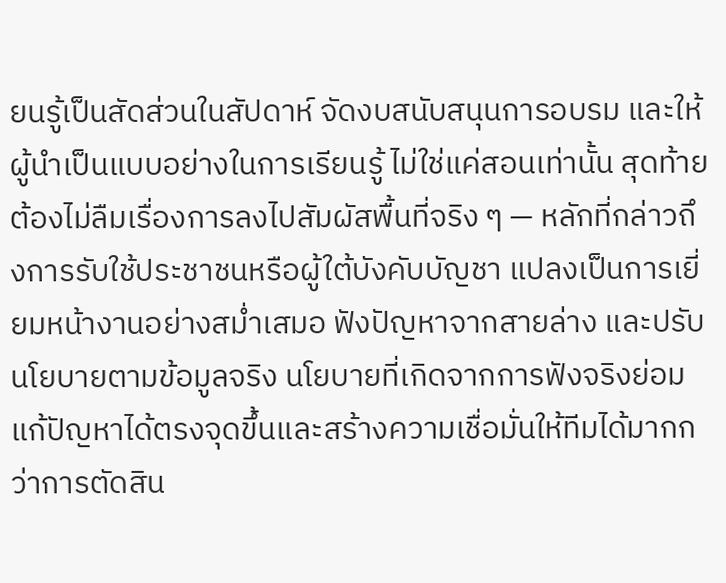ยนรู้เป็นสัดส่วนในสัปดาห์ จัดงบสนับสนุนการอบรม และให้ผู้นำเป็นแบบอย่างในการเรียนรู้ ไม่ใช่แค่สอนเท่านั้น สุดท้ายต้องไม่ลืมเรื่องการลงไปสัมผัสพื้นที่จริง ๆ — หลักที่กล่าวถึงการรับใช้ประชาชนหรือผู้ใต้บังคับบัญชา แปลงเป็นการเยี่ยมหน้างานอย่างสม่ำเสมอ ฟังปัญหาจากสายล่าง และปรับนโยบายตามข้อมูลจริง นโยบายที่เกิดจากการฟังจริงย่อมแก้ปัญหาได้ตรงจุดขึ้นและสร้างความเชื่อมั่นให้ทีมได้มากกว่าการตัดสิน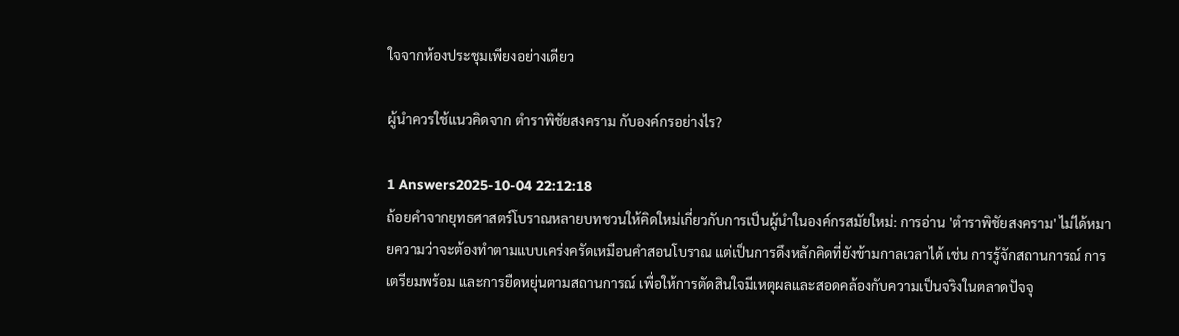ใจจากห้องประชุมเพียงอย่างเดียว

ผู้นำควรใช้แนวคิดจาก ตําราพิชัยสงคราม กับองค์กรอย่างไร?

1 Answers2025-10-04 22:12:18
ถ้อยคำจากยุทธศาสตร์โบราณหลายบทชวนให้คิดใหม่เกี่ยวกับการเป็นผู้นำในองค์กรสมัยใหม่: การอ่าน 'ตําราพิชัยสงคราม' ไม่ได้หมายความว่าจะต้องทำตามแบบเคร่งครัดเหมือนคำสอนโบราณ แต่เป็นการดึงหลักคิดที่ยังข้ามกาลเวลาได้ เช่น การรู้จักสถานการณ์ การเตรียมพร้อม และการยืดหยุ่นตามสถานการณ์ เพื่อให้การตัดสินใจมีเหตุผลและสอดคล้องกับความเป็นจริงในตลาดปัจจุ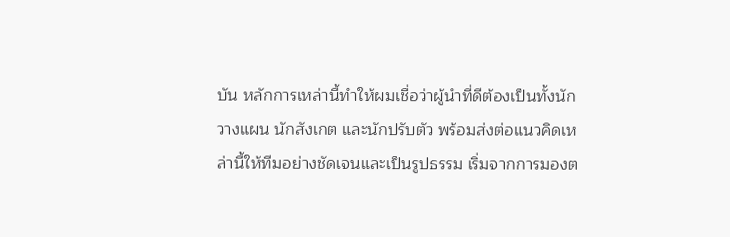บัน หลักการเหล่านี้ทำให้ผมเชื่อว่าผู้นำที่ดีต้องเป็นทั้งนักวางแผน นักสังเกต และนักปรับตัว พร้อมส่งต่อแนวคิดเหล่านี้ให้ทีมอย่างชัดเจนและเป็นรูปธรรม เริ่มจากการมองต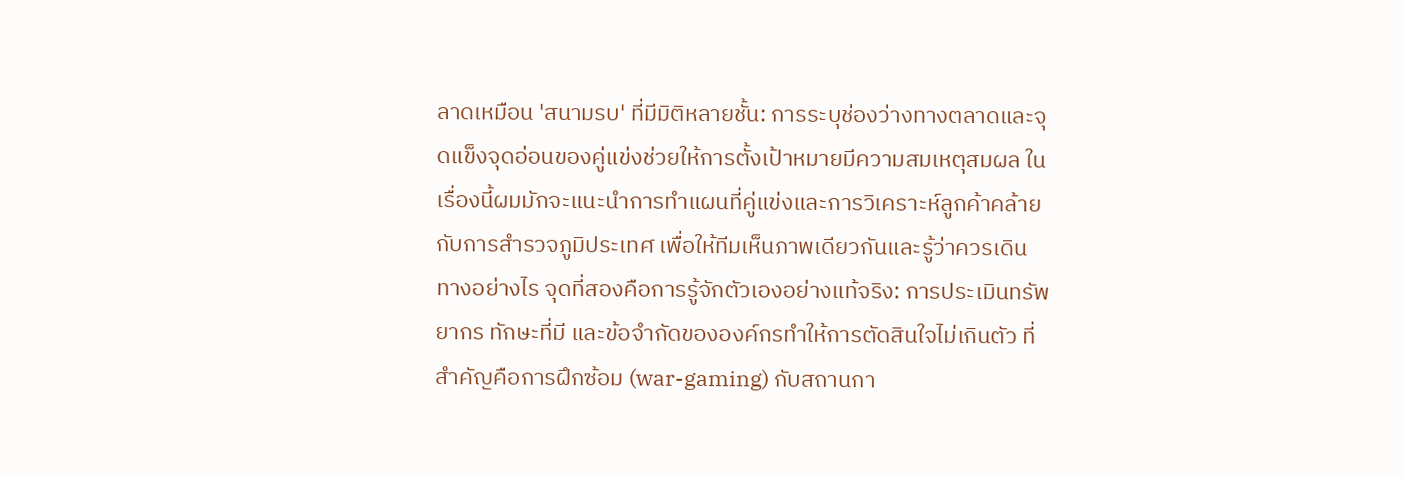ลาดเหมือน 'สนามรบ' ที่มีมิติหลายชั้น: การระบุช่องว่างทางตลาดและจุดแข็งจุดอ่อนของคู่แข่งช่วยให้การตั้งเป้าหมายมีความสมเหตุสมผล ในเรื่องนี้ผมมักจะแนะนำการทำแผนที่คู่แข่งและการวิเคราะห์ลูกค้าคล้ายกับการสำรวจภูมิประเทศ เพื่อให้ทีมเห็นภาพเดียวกันและรู้ว่าควรเดินทางอย่างไร จุดที่สองคือการรู้จักตัวเองอย่างแท้จริง: การประเมินทรัพยากร ทักษะที่มี และข้อจำกัดขององค์กรทำให้การตัดสินใจไม่เกินตัว ที่สำคัญคือการฝึกซ้อม (war-gaming) กับสถานกา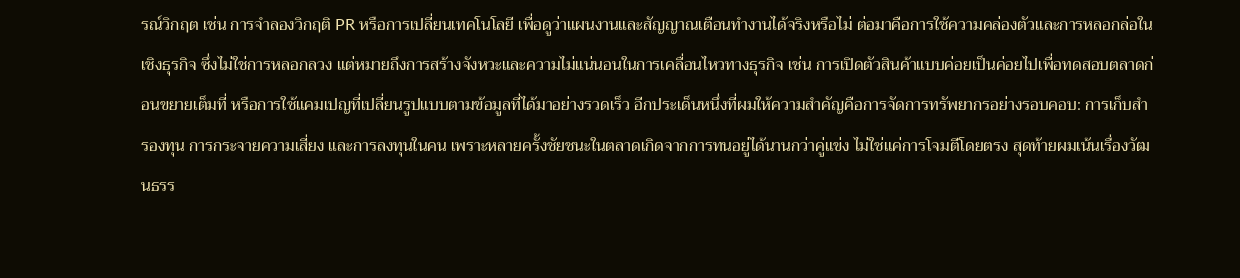รณ์วิกฤต เช่น การจำลองวิกฤติ PR หรือการเปลี่ยนเทคโนโลยี เพื่อดูว่าแผนงานและสัญญาณเตือนทำงานได้จริงหรือไม่ ต่อมาคือการใช้ความคล่องตัวและการหลอกล่อในเชิงธุรกิจ ซึ่งไม่ใช่การหลอกลวง แต่หมายถึงการสร้างจังหวะและความไม่แน่นอนในการเคลื่อนไหวทางธุรกิจ เช่น การเปิดตัวสินค้าแบบค่อยเป็นค่อยไปเพื่อทดสอบตลาดก่อนขยายเต็มที่ หรือการใช้แคมเปญที่เปลี่ยนรูปแบบตามข้อมูลที่ได้มาอย่างรวดเร็ว อีกประเด็นหนึ่งที่ผมให้ความสำคัญคือการจัดการทรัพยากรอย่างรอบคอบ: การเก็บสำรองทุน การกระจายความเสี่ยง และการลงทุนในคน เพราะหลายครั้งชัยชนะในตลาดเกิดจากการทนอยู่ได้นานกว่าคู่แข่ง ไม่ใช่แค่การโจมตีโดยตรง สุดท้ายผมเน้นเรื่องวัฒนธรร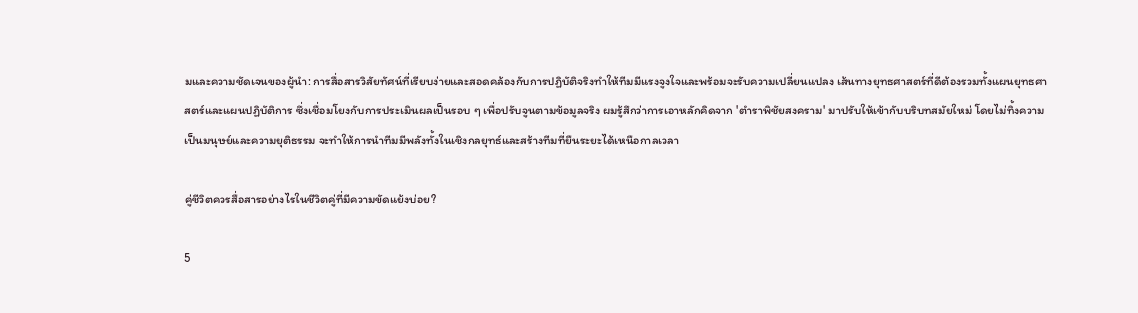มและความชัดเจนของผู้นำ: การสื่อสารวิสัยทัศน์ที่เรียบง่ายและสอดคล้องกับการปฏิบัติจริงทำให้ทีมมีแรงจูงใจและพร้อมจะรับความเปลี่ยนแปลง เส้นทางยุทธศาสตร์ที่ดีต้องรวมทั้งแผนยุทธศาสตร์และแผนปฏิบัติการ ซึ่งเชื่อมโยงกับการประเมินผลเป็นรอบ ๆ เพื่อปรับจูนตามข้อมูลจริง ผมรู้สึกว่าการเอาหลักคิดจาก 'ตําราพิชัยสงคราม' มาปรับให้เข้ากับบริบทสมัยใหม่ โดยไม่ทิ้งความเป็นมนุษย์และความยุติธรรม จะทำให้การนำทีมมีพลังทั้งในเชิงกลยุทธ์และสร้างทีมที่ยืนระยะได้เหนือกาลเวลา

คู่ชีวิตควรสื่อสารอย่างไรในชีวิตคู่ที่มีความขัดแย้งบ่อย?

5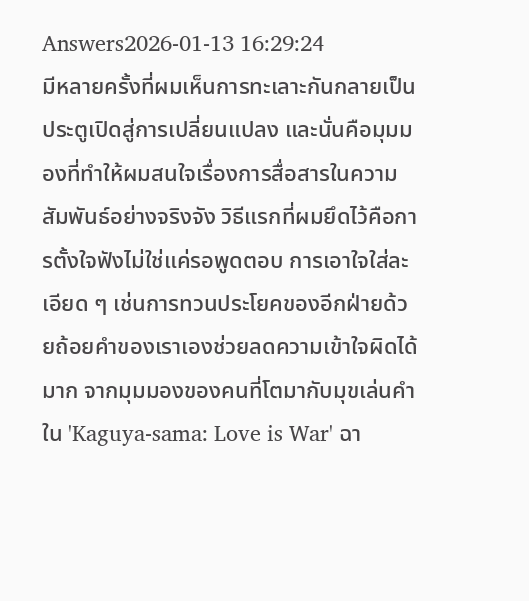Answers2026-01-13 16:29:24
มีหลายครั้งที่ผมเห็นการทะเลาะกันกลายเป็นประตูเปิดสู่การเปลี่ยนแปลง และนั่นคือมุมมองที่ทำให้ผมสนใจเรื่องการสื่อสารในความสัมพันธ์อย่างจริงจัง วิธีแรกที่ผมยึดไว้คือการตั้งใจฟังไม่ใช่แค่รอพูดตอบ การเอาใจใส่ละเอียด ๆ เช่นการทวนประโยคของอีกฝ่ายด้วยถ้อยคำของเราเองช่วยลดความเข้าใจผิดได้มาก จากมุมมองของคนที่โตมากับมุขเล่นคำใน 'Kaguya-sama: Love is War' ฉา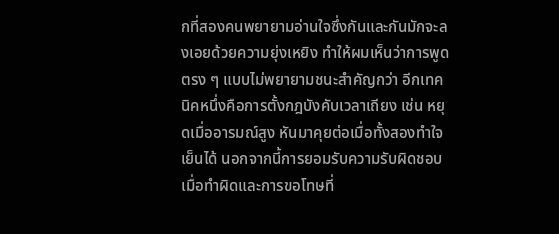กที่สองคนพยายามอ่านใจซึ่งกันและกันมักจะลงเอยด้วยความยุ่งเหยิง ทำให้ผมเห็นว่าการพูดตรง ๆ แบบไม่พยายามชนะสำคัญกว่า อีกเทคนิคหนึ่งคือการตั้งกฎบังคับเวลาเถียง เช่น หยุดเมื่ออารมณ์สูง หันมาคุยต่อเมื่อทั้งสองทำใจเย็นได้ นอกจากนี้การยอมรับความรับผิดชอบเมื่อทำผิดและการขอโทษที่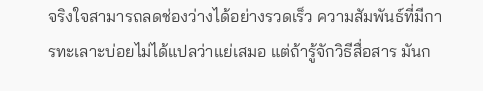จริงใจสามารถลดช่องว่างได้อย่างรวดเร็ว ความสัมพันธ์ที่มีการทะเลาะบ่อยไม่ได้แปลว่าแย่เสมอ แต่ถ้ารู้จักวิธีสื่อสาร มันก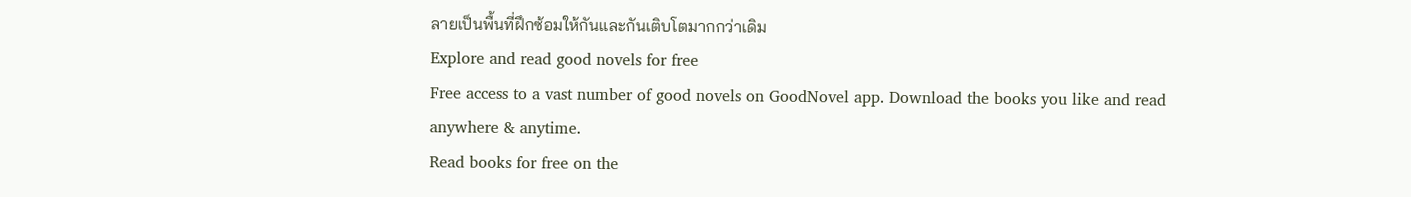ลายเป็นพื้นที่ฝึกซ้อมให้กันและกันเติบโตมากกว่าเดิม
Explore and read good novels for free
Free access to a vast number of good novels on GoodNovel app. Download the books you like and read anywhere & anytime.
Read books for free on the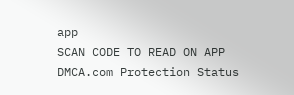app
SCAN CODE TO READ ON APP
DMCA.com Protection Status